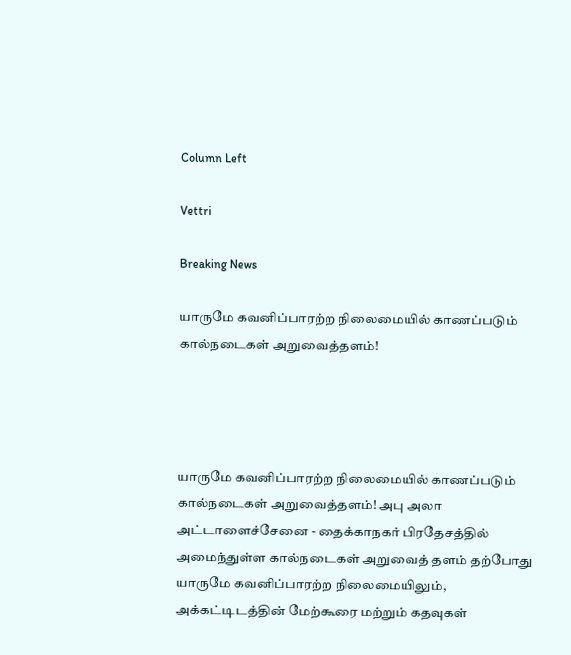Column Left

Vettri

Breaking News

யாருமே கவனிப்பாரற்ற நிலைமையில் காணப்படும் கால்நடைகள் அறுவைத்தளம்!




யாருமே கவனிப்பாரற்ற நிலைமையில் காணப்படும் கால்நடைகள் அறுவைத்தளம்! அபு அலா அட்டாளைச்சேனை - தைக்காநகர் பிரதேசத்தில் அமைந்துள்ள கால்நடைகள் அறுவைத் தளம் தற்போது யாருமே கவனிப்பாரற்ற நிலைமையிலும், அக்கட்டிடத்தின் மேற்கூரை மற்றும் கதவுகள்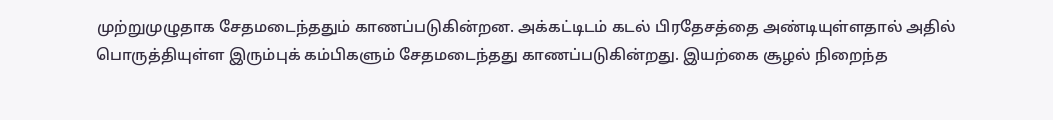முற்றுமுழுதாக சேதமடைந்ததும் காணப்படுகின்றன. அக்கட்டிடம் கடல் பிரதேசத்தை அண்டியுள்ளதால் அதில் பொருத்தியுள்ள இரும்புக் கம்பிகளும் சேதமடைந்தது காணப்படுகின்றது. இயற்கை சூழல் நிறைந்த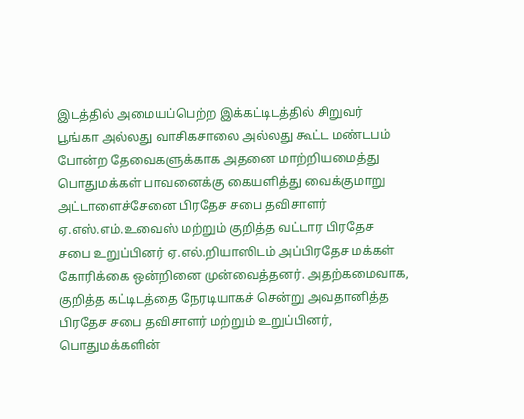இடத்தில் அமையப்பெற்ற இக்கட்டிடத்தில் சிறுவர் பூங்கா அல்லது வாசிகசாலை அல்லது கூட்ட மண்டபம் போன்ற தேவைகளுக்காக அதனை மாற்றியமைத்து பொதுமக்கள் பாவனைக்கு கையளித்து வைக்குமாறு அட்டாளைச்சேனை பிரதேச சபை தவிசாளர் ஏ.எஸ்.எம்.உவைஸ் மற்றும் குறித்த வட்டார பிரதேச சபை உறுப்பினர் ஏ.எல்.றியாஸிடம் அப்பிரதேச மக்கள் கோரிக்கை ஒன்றினை முன்வைத்தனர். அதற்கமைவாக, குறித்த கட்டிடத்தை நேரடியாகச் சென்று அவதானித்த பிரதேச சபை தவிசாளர் மற்றும் உறுப்பினர், பொதுமக்களின்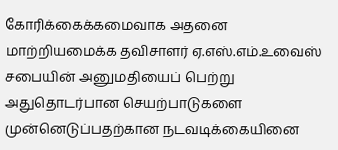கோரிக்கைக்கமைவாக அதனை மாற்றியமைக்க தவிசாளர் ஏ.எஸ்.எம்.உவைஸ் சபையின் அனுமதியைப் பெற்று அதுதொடர்பான செயற்பாடுகளை முன்னெடுப்பதற்கான நடவடிக்கையினை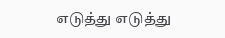எடுத்து எடுத்து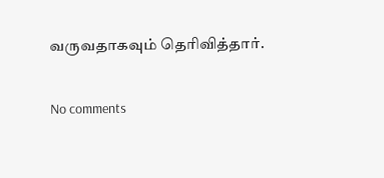வருவதாகவும் தெரிவித்தார்.

No comments